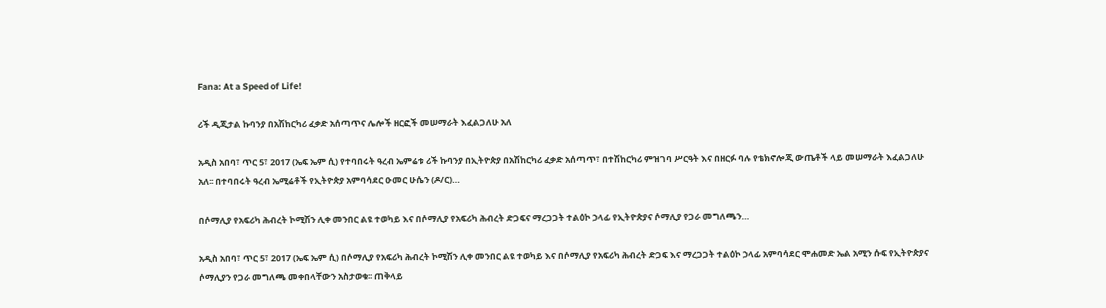Fana: At a Speed of Life!

ሪች ዲጂታል ኩባንያ በአሽከርካሪ ፈቃድ አሰጣጥና ሌሎች ዘርፎች መሠማራት እፈልጋለሁ አለ

አዲስ አበባ፣ ጥር 5፣ 2017 (ኤፍ ኤም ሲ) የተባበሩት ዓረብ ኤምሬቱ ሪች ኩባንያ በኢትዮጵያ በአሽከርካሪ ፈቃድ አሰጣጥ፣ በተሽከርካሪ ምዝገባ ሥርዓት እና በዘርፉ ባሉ የቴክኖሎጂ ውጤቶች ላይ መሠማራት እፈልጋለሁ አለ፡፡ በተባበሩት ዓረብ ኤሚሬቶች የኢትዮጵያ አምባሳደር ዑመር ሁሴን (ዶ/ር)…

በሶማሊያ የአፍሪካ ሕብረት ኮሚሽን ሊቀ መንበር ልዩ ተወካይ እና በሶማሊያ የአፍሪካ ሕብረት ድጋፍና ማረጋጋት ተልዕኮ ኃላፊ የኢትዮጵያና ሶማሊያ የጋራ መግለጫን…

አዲስ አበባ፣ ጥር 5፣ 2017 (ኤፍ ኤም ሲ) በሶማሊያ የአፍሪካ ሕብረት ኮሚሽን ሊቀ መንበር ልዩ ተወካይ እና በሶማሊያ የአፍሪካ ሕብረት ድጋፍ እና ማረጋጋት ተልዕኮ ኃላፊ አምባሳደር ሞሐመድ ኤል አሚን ሱፍ የኢትዮጵያና ሶማሊያን የጋራ መግለጫ መቀበላቸውን አስታወቁ፡፡ ጠቅላይ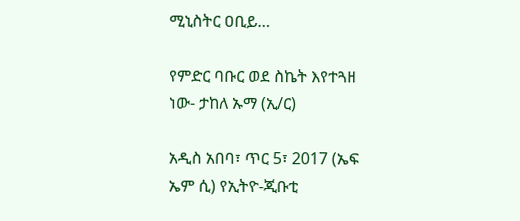ሚኒስትር ዐቢይ…

የምድር ባቡር ወደ ስኬት እየተጓዘ ነው- ታከለ ኡማ (ኢ/ር)

አዲስ አበባ፣ ጥር 5፣ 2017 (ኤፍ ኤም ሲ) የኢትዮ-ጂቡቲ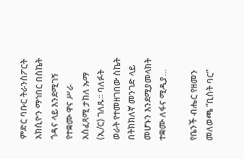ምድር ባቡር ትራንስፖርት አክሲዮን ማኅበር በስኬት ጎዳና ላይ እንደሚገኝ የተቋሙ ዋና ሥራ አስፈጻሚ ታከለ ኡማ (ኢ/ር) ገለጹ፡፡ ባለፉት ወራት የተመዘገበው ስኬት በትክክለኛ መንገድ ላይ መሆኑን እንደሚያመላክት ተቋሙ ለፋና ሚዲያ…

የቤንች ብሔር የዘመን መለወጫ “ቢስት ባር”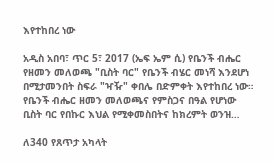እየተከበረ ነው

አዲስ አበባ፣ ጥር 5፣ 2017 (ኤፍ ኤም ሲ) የቤንች ብሔር የዘመን መለወጫ "ቢስት ባር" የቤንች ብሄር መነሻ እንደሆነ በሚታመንበት ስፍራ "ዣዥ" ቀበሌ በድምቀት እየተከበረ ነው። የቤንች ብሔር ዘመን መለወጫና የምስጋና በዓል የሆነው ቢስት ባር የበኩር እህል የሚቀመስበትና ከክረምት ወንዝ…

ለ340 የጸጥታ አካላት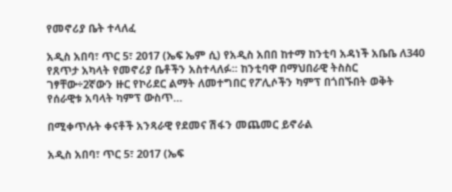የመኖሪያ ቤት ተላለፈ

አዲስ አበባ፣ ጥር 5፣ 2017 (ኤፍ ኤም ሲ) የአዲስ አበበ ከተማ ከንቲባ አዳነች አቤቤ ለ340 የጸጥታ አካላት የመኖሪያ ቤቶችን አስተላለፉ፡፡ ከንቲባዋ በማህበራዊ ትስስር ገፃቸው÷2ኛውን ዙር የኮሪደር ልማት ለመተግበር የፖሊሶችን ካምፕ በጎበኙበት ወቅት የሰራዊቱ አባላት ካምፕ ውስጥ…

በሚቀጥሉት ቀናቶች አንጻራዊ የደመና ሽፋን መጨመር ይኖራል

አዲስ አበባ፣ ጥር 5፣ 2017 (ኤፍ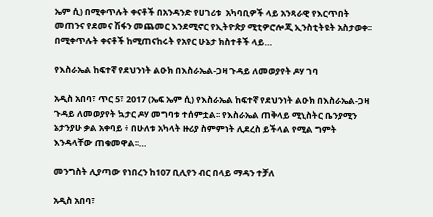ኤም ሲ) በሚቀጥሉት ቀናቶች በአንዳንድ የሀገሪቱ  አካባቢዎች ላይ አንጻራዊ የእርጥበት መጠንና የደመና ሽፋን መጨመር እንደሚኖር የኢትዮጵያ ሚቲዎሮሎጂ ኢንስቲትዩት አስታወቀ፡፡ በሚቀጥሉት ቀናቶች ከሚጠናከሩት የአየር ሁኔታ ክስተቶች ላይ…

የእስራኤል ከፍተኛ የደህንነት ልዑክ በእስራኤል-ጋዛ ጉዳይ ለመወያየት ዶሃ ገባ

አዲስ አበባ፣ ጥር 5፣ 2017 (ኤፍ ኤም ሲ) የእስራኤል ከፍተኛ የደህንነት ልዑክ በእስራኤል-ጋዛ ጉዳይ ለመወያየት ኳታር ዶሃ መግባቱ ተሰምቷል፡፡ የእስራኤል ጠቅላይ ሚኒስትር ቤንያሚን ኔታንያሁ ቃል አቀባይ ፥ በሁለቱ አካላት ዙሪያ ስምምነት ሊደረስ ይችላል የሚል ግምት እንዳላቸው ጠቁመዋል፡፡…

መንግስት ሊያጣው የነበረን ከ107 ቢሊየን ብር በላይ ማዳን ተቻለ

አዲስ አበባ፣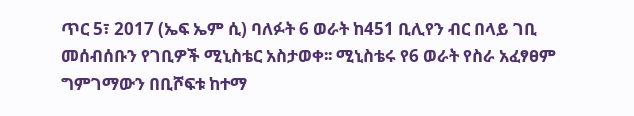ጥር 5፣ 2017 (ኤፍ ኤም ሲ) ባለፉት 6 ወራት ከ451 ቢሊየን ብር በላይ ገቢ መሰብሰቡን የገቢዎች ሚኒስቴር አስታወቀ፡፡ ሚኒስቴሩ የ6 ወራት የስራ አፈፃፀም ግምገማውን በቢሾፍቱ ከተማ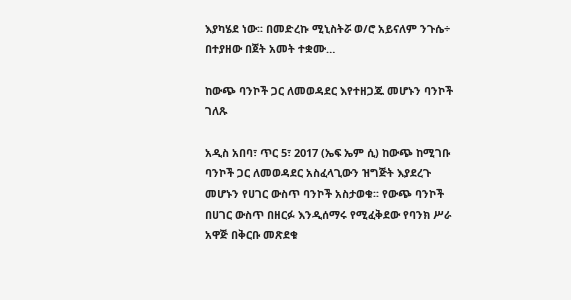እያካሄደ ነው፡፡ በመድረኩ ሚኒስትሯ ወ/ሮ አይናለም ንጉሴ÷ በተያዘው በጀት አመት ተቋሙ…

ከውጭ ባንኮች ጋር ለመወዳደር እየተዘጋጁ መሆኑን ባንኮች ገለጹ

አዲስ አበባ፣ ጥር 5፣ 2017 (ኤፍ ኤም ሲ) ከውጭ ከሚገቡ ባንኮች ጋር ለመወዳደር አስፈላጊውን ዝግጅት እያደረጉ መሆኑን የሀገር ውስጥ ባንኮች አስታወቁ፡፡ የውጭ ባንኮች በሀገር ውስጥ በዘርፉ እንዲሰማሩ የሚፈቅደው የባንክ ሥራ አዋጅ በቅርቡ መጽደቁ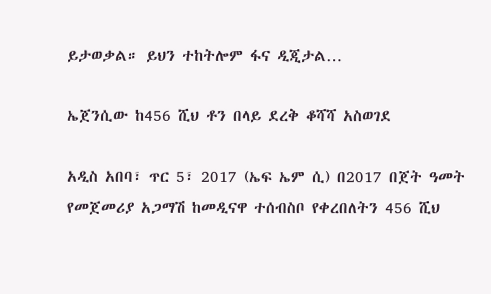ይታወቃል። ይህን ተከትሎም ፋና ዲጂታል…

ኤጀንሲው ከ456 ሺህ ቶን በላይ ደረቅ ቆሻሻ አስወገደ

አዲስ አበባ፣ ጥር 5፣ 2017 (ኤፍ ኤም ሲ) በ2017 በጀት ዓመት የመጀመሪያ አጋማሽ ከመዲናዋ ተሰብስቦ የቀረበለትን 456 ሺህ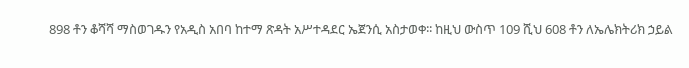898 ቶን ቆሻሻ ማስወገዱን የአዲስ አበባ ከተማ ጽዳት አሥተዳደር ኤጀንሲ አስታወቀ፡፡ ከዚህ ውስጥ 109 ሺህ 608 ቶን ለኤሌክትሪክ ኃይል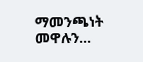ማመንጫነት መዋሉን…